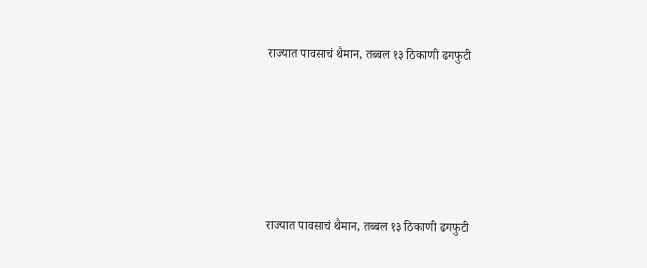राज्यात पावसाचं थैमान, तब्बल १३ ठिकाणी ढगफुटी





राज्यात पावसाचं थैमान, तब्बल १३ ठिकाणी ढगफुटी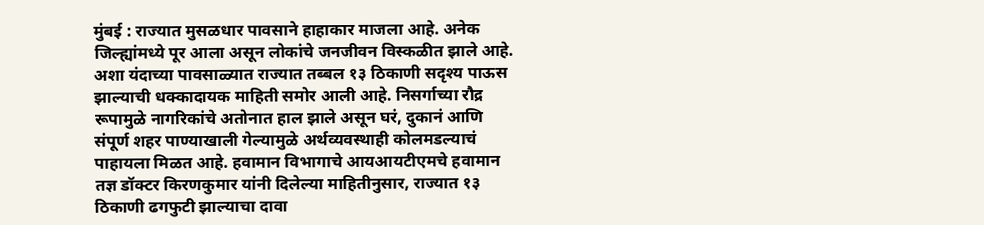मुंबई : राज्यात मुसळधार पावसाने हाहाकार माजला आहे. अनेक जिल्ह्यांमध्ये पूर आला असून लोकांचे जनजीवन विस्कळीत झाले आहे. अशा यंदाच्या पावसाळ्यात राज्यात तब्बल १३ ठिकाणी सदृश्य पाऊस झाल्याची धक्कादायक माहिती समोर आली आहे. निसर्गाच्या रौद्र रूपामुळे नागरिकांचे अतोनात हाल झाले असून घरं, दुकानं आणि संपूर्ण शहर पाण्याखाली गेल्यामुळे अर्थव्यवस्थाही कोलमडल्याचं पाहायला मिळत आहे. हवामान विभागाचे आयआयटीएमचे हवामान तज्ञ डॉक्टर किरणकुमार यांनी दिलेल्या माहितीनुसार, राज्यात १३ ठिकाणी ढगफुटी झाल्याचा दावा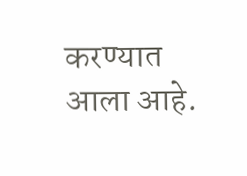करण्यात आला आहे.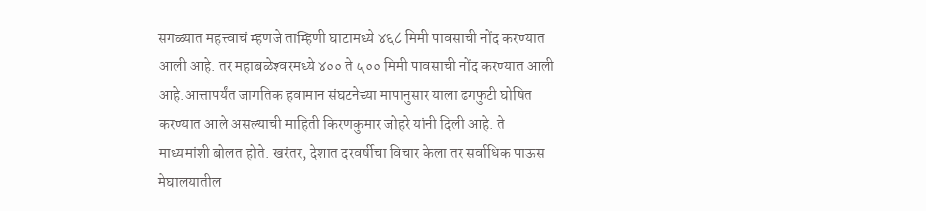सगळ्यात महत्त्वाचं म्हणजे ताम्हिणी घाटामध्ये ४६८ मिमी पावसाची नोंद करण्यात आली आहे. तर महाबळेश्‍वरमध्ये ४०० ते ५०० मिमी पावसाची नोंद करण्यात आली आहे.आत्तापर्यंत जागतिक हवामान संघटनेच्या मापानुसार याला ढगफुटी घोषित करण्यात आले असल्याची माहिती किरणकुमार जोहरे यांनी दिली आहे. ते माध्यमांशी बोलत होते. खरंतर, देशात दरवर्षीचा विचार केला तर सर्वाधिक पाऊस मेघालयातील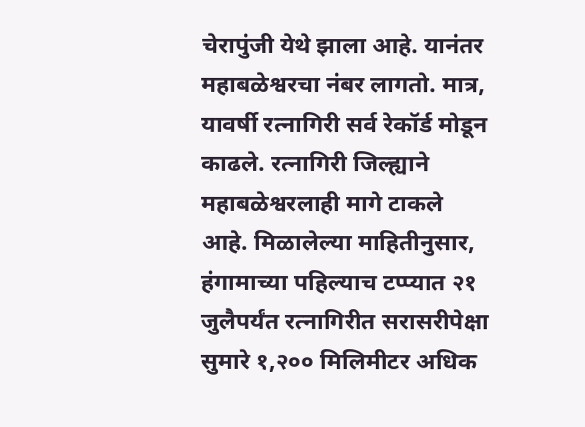चेरापुंजी येथे झाला आहे. यानंतर महाबळेश्वरचा नंबर लागतो. मात्र, यावर्षी रत्नागिरी सर्व रेकॉर्ड मोडून काढले. रत्नागिरी जिल्ह्याने महाबळेश्वरलाही मागे टाकले आहे. मिळालेल्या माहितीनुसार, हंगामाच्या पहिल्याच टप्प्यात २१ जुलैपर्यंत रत्नागिरीत सरासरीपेक्षा सुमारे १,२०० मिलिमीटर अधिक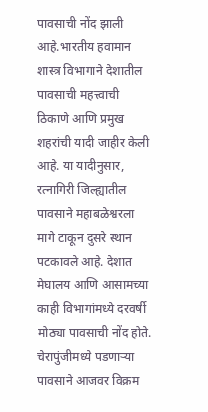पावसाची नोंद झाली आहे.भारतीय हवामान शास्त्र विभागाने देशातील पावसाची महत्त्वाची ठिकाणे आणि प्रमुख शहरांची यादी जाहीर केली आहे. या यादीनुसार, रत्नागिरी जिल्ह्यातील पावसाने महाबळेश्वरला मागे टाकून दुसरे स्थान पटकावले आहे. देशात मेघालय आणि आसामच्या काही विभागांमध्ये दरवर्षी मोठ्या पावसाची नोंद होते. चेरापुंजीमध्ये पडणाऱ्या पावसाने आजवर विक्रम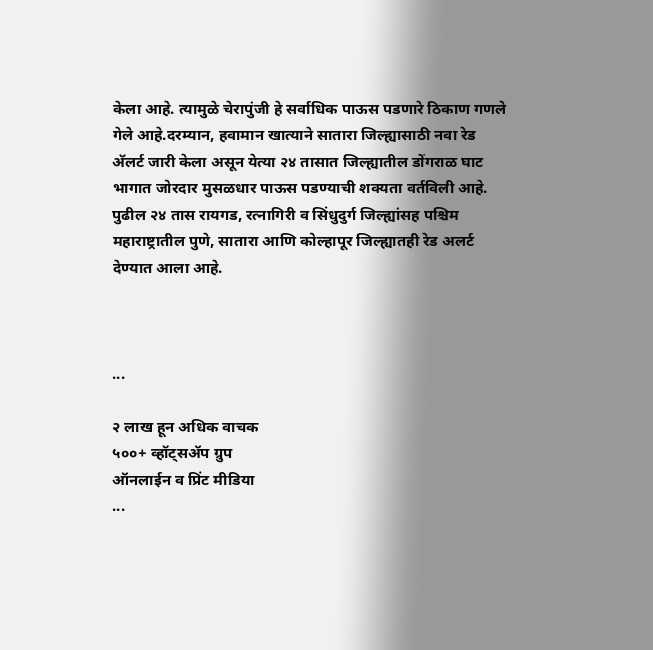केला आहे. त्यामुळे चेरापुंजी हे सर्वाधिक पाऊस पडणारे ठिकाण गणले गेले आहे.दरम्यान, हवामान खात्याने सातारा जिल्ह्यासाठी नवा रेड अ‍ॅलर्ट जारी केला असून येत्या २४ तासात जिल्ह्यातील डोंगराळ घाट भागात जोरदार मुसळधार पाऊस पडण्याची शक्यता वर्तविली आहे. पुढील २४ तास रायगड, रत्नागिरी व सिंधुदुर्ग जिल्ह्यांसह पश्चिम महाराष्ट्रातील पुणे, सातारा आणि कोल्हापूर जिल्ह्यातही रेड अलर्ट देण्यात आला आहे.



...

२ लाख हून अधिक वाचक
५००+ व्हॉट्सॲप ग्रुप
ऑनलाईन व प्रिंट मीडिया
...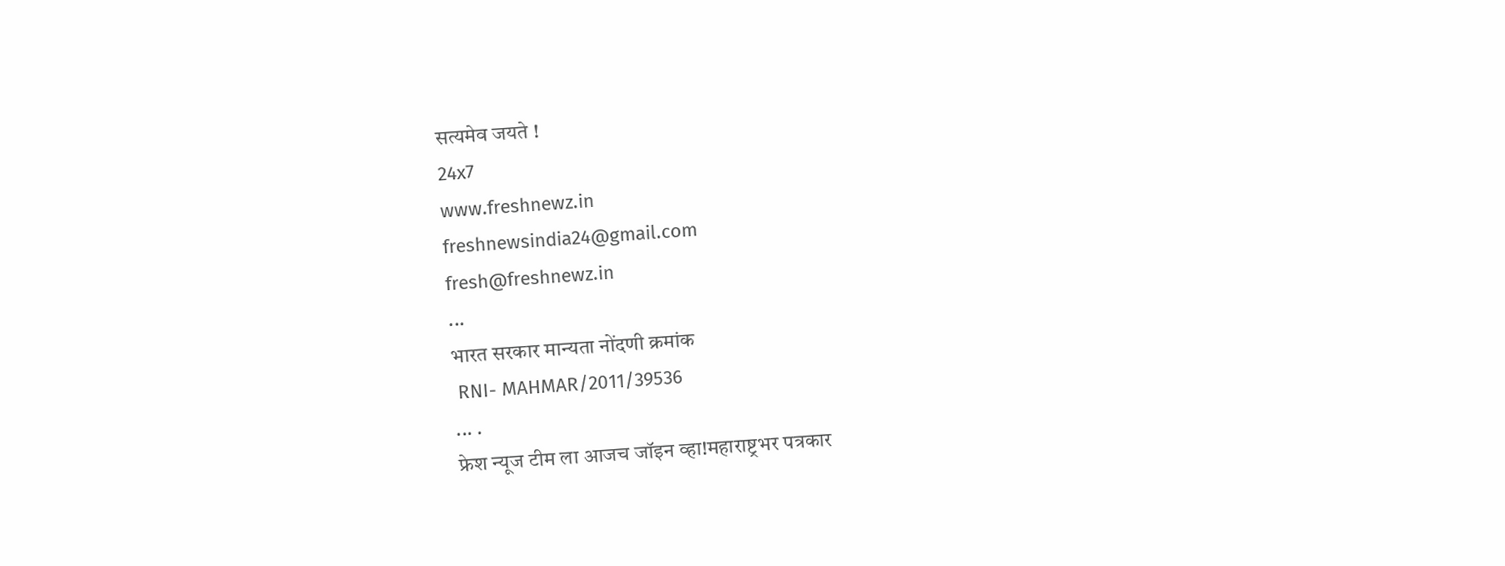सत्यमेव जयते !
24x7
www.freshnewz.in
freshnewsindia24@gmail.com
fresh@freshnewz.in
...
भारत सरकार मान्यता नोंदणी क्रमांक
 RNI- MAHMAR/2011/39536
... .
फ्रेश न्यूज टीम ला आजच जॉइन व्हा!महाराष्ट्रभर पत्रकार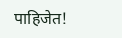पाहिजेत!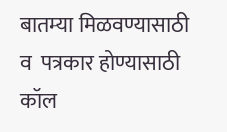बातम्या मिळवण्यासाठी  व  पत्रकार होण्यासाठी  कॉल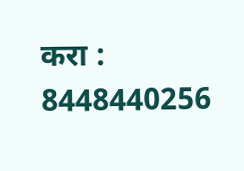करा : 8448440256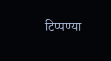टिप्पण्या